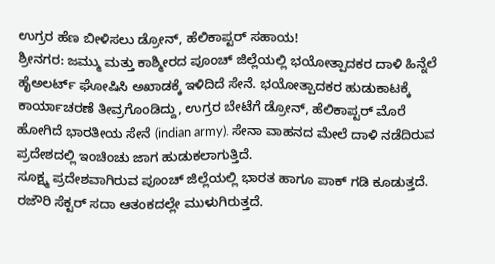ಉಗ್ರರ ಹೆಣ ಬೀಳಿಸಲು ಡ್ರೋನ್, ಹೆಲಿಕಾಪ್ಟರ್ ಸಹಾಯ!
ಶ್ರೀನಗರ: ಜಮ್ಮು ಮತ್ತು ಕಾಶ್ಮೀರದ ಪೂಂಚ್ ಜಿಲ್ಲೆಯಲ್ಲಿ ಭಯೋತ್ಪಾದಕರ ದಾಳಿ ಹಿನ್ನೆಲೆ ಹೈಅಲರ್ಟ್ ಘೋಷಿಸಿ ಅಖಾಡಕ್ಕೆ ಇಳಿದಿದೆ ಸೇನೆ. ಭಯೋತ್ಪಾದಕರ ಹುಡುಕಾಟಕ್ಕೆ ಕಾರ್ಯಾಚರಣೆ ತೀವ್ರಗೊಂಡಿದ್ದು, ಉಗ್ರರ ಬೇಟೆಗೆ ಡ್ರೋನ್, ಹೆಲಿಕಾಪ್ಟರ್ ಮೊರೆ ಹೋಗಿದೆ ಭಾರತೀಯ ಸೇನೆ (indian army). ಸೇನಾ ವಾಹನದ ಮೇಲೆ ದಾಳಿ ನಡೆದಿರುವ ಪ್ರದೇಶದಲ್ಲಿ ಇಂಚಿಂಚು ಜಾಗ ಹುಡುಕಲಾಗುತ್ತಿದೆ.
ಸೂಕ್ಷ್ಮ ಪ್ರದೇಶವಾಗಿರುವ ಪೂಂಚ್ ಜಿಲ್ಲೆಯಲ್ಲಿ ಭಾರತ ಹಾಗೂ ಪಾಕ್ ಗಡಿ ಕೂಡುತ್ತದೆ. ರಜೌರಿ ಸೆಕ್ಟರ್ ಸದಾ ಆತಂಕದಲ್ಲೇ ಮುಳುಗಿರುತ್ತದೆ.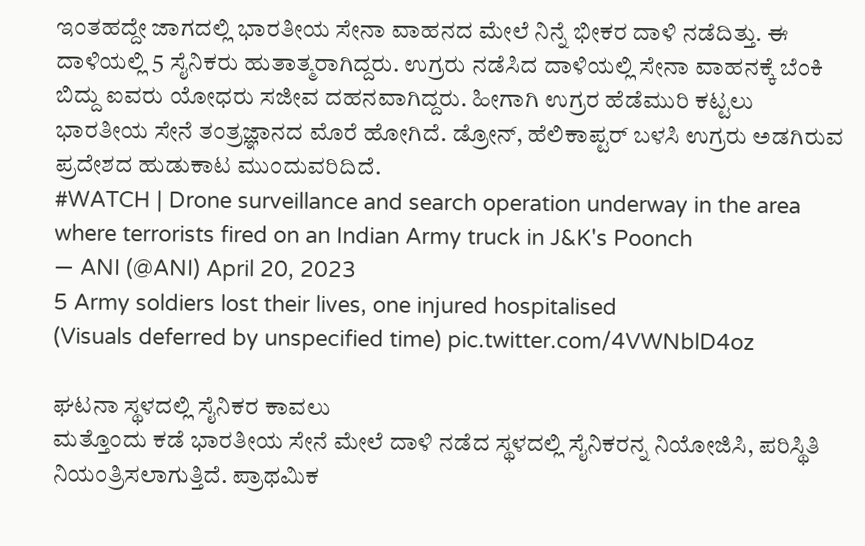ಇಂತಹದ್ದೇ ಜಾಗದಲ್ಲಿ ಭಾರತೀಯ ಸೇನಾ ವಾಹನದ ಮೇಲೆ ನಿನ್ನೆ ಭೀಕರ ದಾಳಿ ನಡೆದಿತ್ತು. ಈ ದಾಳಿಯಲ್ಲಿ 5 ಸೈನಿಕರು ಹುತಾತ್ಮರಾಗಿದ್ದರು. ಉಗ್ರರು ನಡೆಸಿದ ದಾಳಿಯಲ್ಲಿ ಸೇನಾ ವಾಹನಕ್ಕೆ ಬೆಂಕಿ ಬಿದ್ದು ಐವರು ಯೋಧರು ಸಜೀವ ದಹನವಾಗಿದ್ದರು. ಹೀಗಾಗಿ ಉಗ್ರರ ಹೆಡೆಮುರಿ ಕಟ್ಟಲು ಭಾರತೀಯ ಸೇನೆ ತಂತ್ರಜ್ಞಾನದ ಮೊರೆ ಹೋಗಿದೆ. ಡ್ರೋನ್, ಹೆಲಿಕಾಪ್ಟರ್ ಬಳಸಿ ಉಗ್ರರು ಅಡಗಿರುವ ಪ್ರದೇಶದ ಹುಡುಕಾಟ ಮುಂದುವರಿದಿದೆ.
#WATCH | Drone surveillance and search operation underway in the area where terrorists fired on an Indian Army truck in J&K's Poonch
— ANI (@ANI) April 20, 2023
5 Army soldiers lost their lives, one injured hospitalised
(Visuals deferred by unspecified time) pic.twitter.com/4VWNblD4oz

ಘಟನಾ ಸ್ಥಳದಲ್ಲಿ ಸೈನಿಕರ ಕಾವಲು
ಮತ್ತೊಂದು ಕಡೆ ಭಾರತೀಯ ಸೇನೆ ಮೇಲೆ ದಾಳಿ ನಡೆದ ಸ್ಥಳದಲ್ಲಿ ಸೈನಿಕರನ್ನ ನಿಯೋಜಿಸಿ, ಪರಿಸ್ಥಿತಿ ನಿಯಂತ್ರಿಸಲಾಗುತ್ತಿದೆ. ಪ್ರಾಥಮಿಕ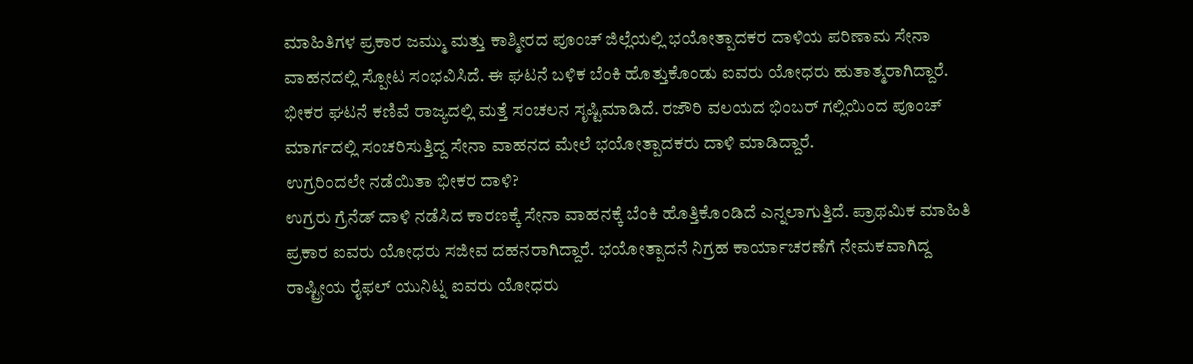ಮಾಹಿತಿಗಳ ಪ್ರಕಾರ ಜಮ್ಮು ಮತ್ತು ಕಾಶ್ಮೀರದ ಪೂಂಚ್ ಜಿಲ್ಲೆಯಲ್ಲಿ ಭಯೋತ್ಪಾದಕರ ದಾಳಿಯ ಪರಿಣಾಮ ಸೇನಾ ವಾಹನದಲ್ಲಿ ಸ್ಪೋಟ ಸಂಭವಿಸಿದೆ. ಈ ಘಟನೆ ಬಳಿಕ ಬೆಂಕಿ ಹೊತ್ತುಕೊಂಡು ಐವರು ಯೋಧರು ಹುತಾತ್ಮರಾಗಿದ್ದಾರೆ. ಭೀಕರ ಘಟನೆ ಕಣಿವೆ ರಾಜ್ಯದಲ್ಲಿ ಮತ್ತೆ ಸಂಚಲನ ಸೃಷ್ಟಿಮಾಡಿದೆ. ರಜೌರಿ ವಲಯದ ಭಿಂಬರ್ ಗಲ್ಲಿಯಿಂದ ಪೂಂಚ್ ಮಾರ್ಗದಲ್ಲಿ ಸಂಚರಿಸುತ್ತಿದ್ದ ಸೇನಾ ವಾಹನದ ಮೇಲೆ ಭಯೋತ್ಪಾದಕರು ದಾಳಿ ಮಾಡಿದ್ದಾರೆ.
ಉಗ್ರರಿಂದಲೇ ನಡೆಯಿತಾ ಭೀಕರ ದಾಳಿ?
ಉಗ್ರರು ಗ್ರೆನೆಡ್ ದಾಳಿ ನಡೆಸಿದ ಕಾರಣಕ್ಕೆ ಸೇನಾ ವಾಹನಕ್ಕೆ ಬೆಂಕಿ ಹೊತ್ತಿಕೊಂಡಿದೆ ಎನ್ನಲಾಗುತ್ತಿದೆ. ಪ್ರಾಥಮಿಕ ಮಾಹಿತಿ ಪ್ರಕಾರ ಐವರು ಯೋಧರು ಸಜೀವ ದಹನರಾಗಿದ್ದಾರೆ. ಭಯೋತ್ಪಾದನೆ ನಿಗ್ರಹ ಕಾರ್ಯಾಚರಣೆಗೆ ನೇಮಕವಾಗಿದ್ದ ರಾಷ್ಟ್ರೀಯ ರೈಫಲ್ ಯುನಿಟ್ನ ಐವರು ಯೋಧರು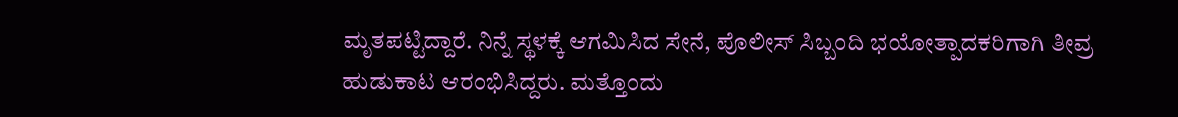ಮೃತಪಟ್ಟಿದ್ದಾರೆ. ನಿನ್ನೆ ಸ್ಥಳಕ್ಕೆ ಆಗಮಿಸಿದ ಸೇನೆ, ಪೊಲೀಸ್ ಸಿಬ್ಬಂದಿ ಭಯೋತ್ಪಾದಕರಿಗಾಗಿ ತೀವ್ರ ಹುಡುಕಾಟ ಆರಂಭಿಸಿದ್ದರು. ಮತ್ತೊಂದು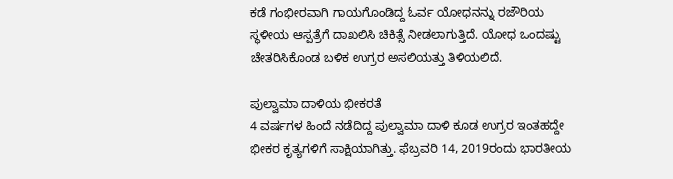ಕಡೆ ಗಂಭೀರವಾಗಿ ಗಾಯಗೊಂಡಿದ್ದ ಓರ್ವ ಯೋಧನನ್ನು ರಜೌರಿಯ ಸ್ಥಳೀಯ ಆಸ್ಪತ್ರೆಗೆ ದಾಖಲಿಸಿ ಚಿಕಿತ್ಸೆ ನೀಡಲಾಗುತ್ತಿದೆ. ಯೋಧ ಒಂದಷ್ಟು ಚೇತರಿಸಿಕೊಂಡ ಬಳಿಕ ಉಗ್ರರ ಅಸಲಿಯತ್ತು ತಿಳಿಯಲಿದೆ.

ಪುಲ್ವಾಮಾ ದಾಳಿಯ ಭೀಕರತೆ
4 ವರ್ಷಗಳ ಹಿಂದೆ ನಡೆದಿದ್ದ ಪುಲ್ವಾಮಾ ದಾಳಿ ಕೂಡ ಉಗ್ರರ ಇಂತಹದ್ದೇ ಭೀಕರ ಕೃತ್ಯಗಳಿಗೆ ಸಾಕ್ಷಿಯಾಗಿತ್ತು. ಫೆಬ್ರವರಿ 14, 2019ರಂದು ಭಾರತೀಯ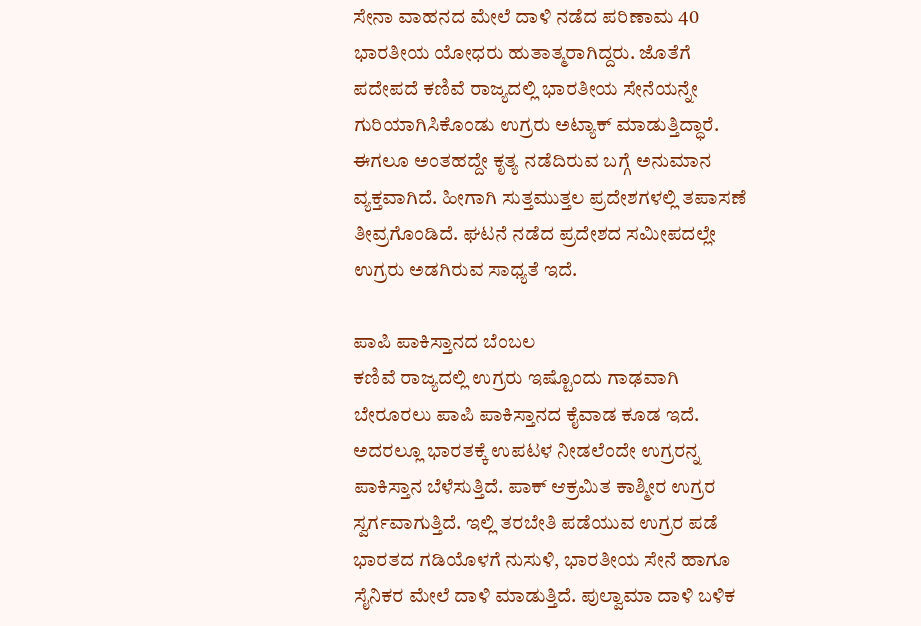ಸೇನಾ ವಾಹನದ ಮೇಲೆ ದಾಳಿ ನಡೆದ ಪರಿಣಾಮ 40 ಭಾರತೀಯ ಯೋಧರು ಹುತಾತ್ಮರಾಗಿದ್ದರು. ಜೊತೆಗೆ ಪದೇಪದೆ ಕಣಿವೆ ರಾಜ್ಯದಲ್ಲಿ ಭಾರತೀಯ ಸೇನೆಯನ್ನೇ ಗುರಿಯಾಗಿಸಿಕೊಂಡು ಉಗ್ರರು ಅಟ್ಯಾಕ್ ಮಾಡುತ್ತಿದ್ಧಾರೆ. ಈಗಲೂ ಅಂತಹದ್ದೇ ಕೃತ್ಯ ನಡೆದಿರುವ ಬಗ್ಗೆ ಅನುಮಾನ ವ್ಯಕ್ತವಾಗಿದೆ. ಹೀಗಾಗಿ ಸುತ್ತಮುತ್ತಲ ಪ್ರದೇಶಗಳಲ್ಲಿ ತಪಾಸಣೆ ತೀವ್ರಗೊಂಡಿದೆ. ಘಟನೆ ನಡೆದ ಪ್ರದೇಶದ ಸಮೀಪದಲ್ಲೇ ಉಗ್ರರು ಅಡಗಿರುವ ಸಾಧ್ಯತೆ ಇದೆ.

ಪಾಪಿ ಪಾಕಿಸ್ತಾನದ ಬೆಂಬಲ
ಕಣಿವೆ ರಾಜ್ಯದಲ್ಲಿ ಉಗ್ರರು ಇಷ್ಟೊಂದು ಗಾಢವಾಗಿ ಬೇರೂರಲು ಪಾಪಿ ಪಾಕಿಸ್ತಾನದ ಕೈವಾಡ ಕೂಡ ಇದೆ. ಅದರಲ್ಲೂ ಭಾರತಕ್ಕೆ ಉಪಟಳ ನೀಡಲೆಂದೇ ಉಗ್ರರನ್ನ ಪಾಕಿಸ್ತಾನ ಬೆಳೆಸುತ್ತಿದೆ. ಪಾಕ್ ಆಕ್ರಮಿತ ಕಾಶ್ಮೀರ ಉಗ್ರರ ಸ್ವರ್ಗವಾಗುತ್ತಿದೆ. ಇಲ್ಲಿ ತರಬೇತಿ ಪಡೆಯುವ ಉಗ್ರರ ಪಡೆ ಭಾರತದ ಗಡಿಯೊಳಗೆ ನುಸುಳಿ, ಭಾರತೀಯ ಸೇನೆ ಹಾಗೂ ಸೈನಿಕರ ಮೇಲೆ ದಾಳಿ ಮಾಡುತ್ತಿದೆ. ಪುಲ್ವಾಮಾ ದಾಳಿ ಬಳಿಕ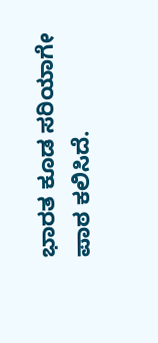ಭಾರತ ಕೂಡ ಸರಿಯಾಗೇ ಪಾಠ ಕಲಿಸಿದೆ.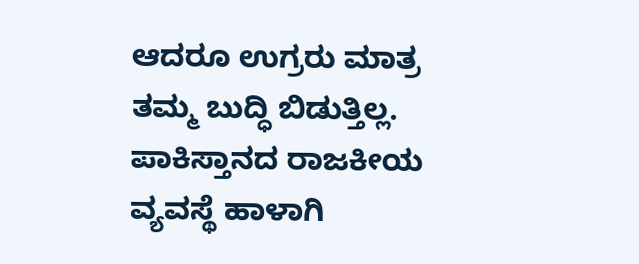ಆದರೂ ಉಗ್ರರು ಮಾತ್ರ ತಮ್ಮ ಬುದ್ಧಿ ಬಿಡುತ್ತಿಲ್ಲ. ಪಾಕಿಸ್ತಾನದ ರಾಜಕೀಯ ವ್ಯವಸ್ಥೆ ಹಾಳಾಗಿ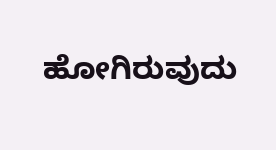ಹೋಗಿರುವುದು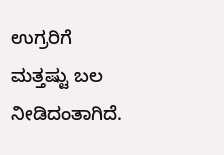ಉಗ್ರರಿಗೆ ಮತ್ತಷ್ಟು ಬಲ ನೀಡಿದಂತಾಗಿದೆ.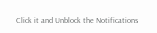Click it and Unblock the Notifications